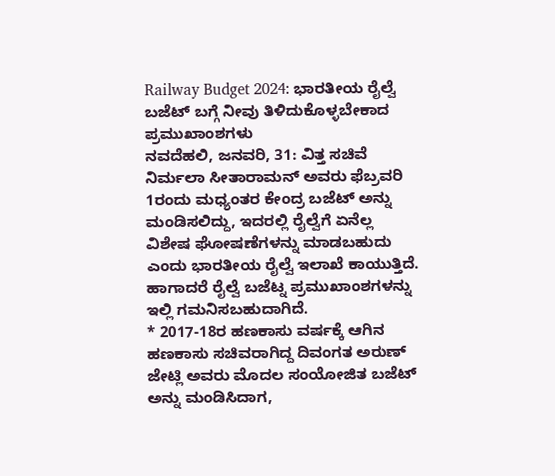Railway Budget 2024: ಭಾರತೀಯ ರೈಲ್ವೆ ಬಜೆಟ್ ಬಗ್ಗೆ ನೀವು ತಿಳಿದುಕೊಳ್ಳಬೇಕಾದ ಪ್ರಮುಖಾಂಶಗಳು
ನವದೆಹಲಿ, ಜನವರಿ, 31: ವಿತ್ತ ಸಚಿವೆ ನಿರ್ಮಲಾ ಸೀತಾರಾಮನ್ ಅವರು ಫೆಬ್ರವರಿ 1ರಂದು ಮಧ್ಯಂತರ ಕೇಂದ್ರ ಬಜೆಟ್ ಅನ್ನು ಮಂಡಿಸಲಿದ್ದು, ಇದರಲ್ಲಿ ರೈಲ್ವೆಗೆ ಏನೆಲ್ಲ ವಿಶೇಷ ಘೋಷಣೆಗಳನ್ನು ಮಾಡಬಹುದು ಎಂದು ಭಾರತೀಯ ರೈಲ್ವೆ ಇಲಾಖೆ ಕಾಯುತ್ತಿದೆ. ಹಾಗಾದರೆ ರೈಲ್ವೆ ಬಜೆಟ್ನ ಪ್ರಮುಖಾಂಶಗಳನ್ನು ಇಲ್ಲಿ ಗಮನಿಸಬಹುದಾಗಿದೆ.
* 2017-18ರ ಹಣಕಾಸು ವರ್ಷಕ್ಕೆ ಆಗಿನ ಹಣಕಾಸು ಸಚಿವರಾಗಿದ್ದ ದಿವಂಗತ ಅರುಣ್ ಜೇಟ್ಲಿ ಅವರು ಮೊದಲ ಸಂಯೋಜಿತ ಬಜೆಟ್ ಅನ್ನು ಮಂಡಿಸಿದಾಗ,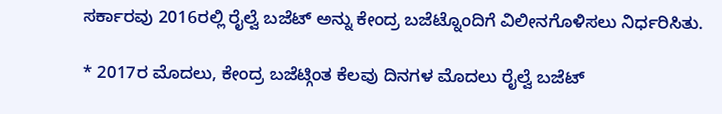ಸರ್ಕಾರವು 2016ರಲ್ಲಿ ರೈಲ್ವೆ ಬಜೆಟ್ ಅನ್ನು ಕೇಂದ್ರ ಬಜೆಟ್ನೊಂದಿಗೆ ವಿಲೀನಗೊಳಿಸಲು ನಿರ್ಧರಿಸಿತು.

* 2017ರ ಮೊದಲು, ಕೇಂದ್ರ ಬಜೆಟ್ಗಿಂತ ಕೆಲವು ದಿನಗಳ ಮೊದಲು ರೈಲ್ವೆ ಬಜೆಟ್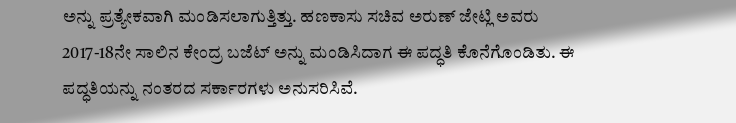ಅನ್ನು ಪ್ರತ್ಯೇಕವಾಗಿ ಮಂಡಿಸಲಾಗುತ್ತಿತ್ತು. ಹಣಕಾಸು ಸಚಿವ ಅರುಣ್ ಜೇಟ್ಲಿ ಅವರು 2017-18ನೇ ಸಾಲಿನ ಕೇಂದ್ರ ಬಜೆಟ್ ಅನ್ನು ಮಂಡಿಸಿದಾಗ ಈ ಪದ್ಧತಿ ಕೊನೆಗೊಂಡಿತು. ಈ ಪದ್ಧತಿಯನ್ನು ನಂತರದ ಸರ್ಕಾರಗಳು ಅನುಸರಿಸಿವೆ.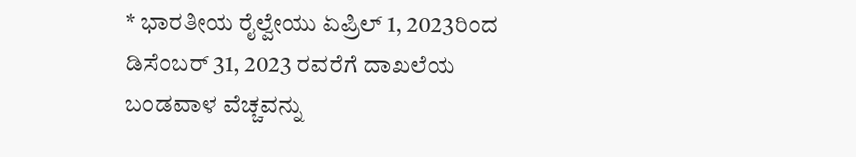* ಭಾರತೀಯ ರೈಲ್ವೇಯು ಏಪ್ರಿಲ್ 1, 2023ರಿಂದ ಡಿಸೆಂಬರ್ 31, 2023 ರವರೆಗೆ ದಾಖಲೆಯ ಬಂಡವಾಳ ವೆಚ್ಚವನ್ನು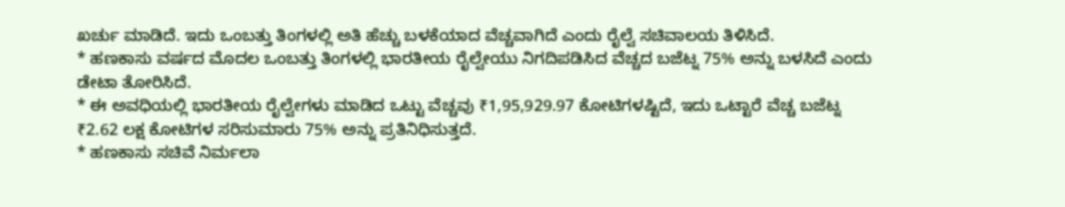ಖರ್ಚು ಮಾಡಿದೆ. ಇದು ಒಂಬತ್ತು ತಿಂಗಳಲ್ಲಿ ಅತಿ ಹೆಚ್ಚು ಬಳಕೆಯಾದ ವೆಚ್ಚವಾಗಿದೆ ಎಂದು ರೈಲ್ವೆ ಸಚಿವಾಲಯ ತಿಳಿಸಿದೆ.
* ಹಣಕಾಸು ವರ್ಷದ ಮೊದಲ ಒಂಬತ್ತು ತಿಂಗಳಲ್ಲಿ ಭಾರತೀಯ ರೈಲ್ವೇಯು ನಿಗದಿಪಡಿಸಿದ ವೆಚ್ಚದ ಬಜೆಟ್ನ 75% ಅನ್ನು ಬಳಸಿದೆ ಎಂದು ಡೇಟಾ ತೋರಿಸಿದೆ.
* ಈ ಅವಧಿಯಲ್ಲಿ ಭಾರತೀಯ ರೈಲ್ವೇಗಳು ಮಾಡಿದ ಒಟ್ಟು ವೆಚ್ಚವು ₹1,95,929.97 ಕೋಟಿಗಳಷ್ಟಿದೆ, ಇದು ಒಟ್ಟಾರೆ ವೆಚ್ಚ ಬಜೆಟ್ನ ₹2.62 ಲಕ್ಷ ಕೋಟಿಗಳ ಸರಿಸುಮಾರು 75% ಅನ್ನು ಪ್ರತಿನಿಧಿಸುತ್ತದೆ.
* ಹಣಕಾಸು ಸಚಿವೆ ನಿರ್ಮಲಾ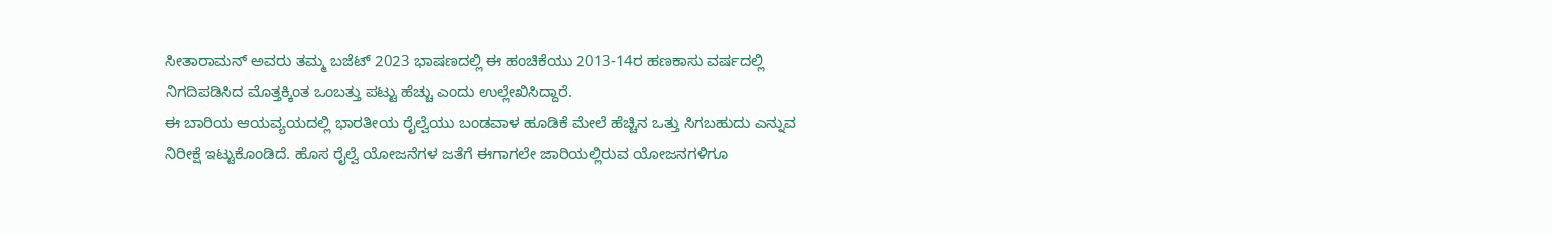ಸೀತಾರಾಮನ್ ಅವರು ತಮ್ಮ ಬಜೆಟ್ 2023 ಭಾಷಣದಲ್ಲಿ ಈ ಹಂಚಿಕೆಯು 2013-14ರ ಹಣಕಾಸು ವರ್ಷದಲ್ಲಿ ನಿಗದಿಪಡಿಸಿದ ಮೊತ್ತಕ್ಕಿಂತ ಒಂಬತ್ತು ಪಟ್ಟು ಹೆಚ್ಚು ಎಂದು ಉಲ್ಲೇಖಿಸಿದ್ದಾರೆ.
ಈ ಬಾರಿಯ ಆಯವ್ಯಯದಲ್ಲಿ ಭಾರತೀಯ ರೈಲ್ವೆಯು ಬಂಡವಾಳ ಹೂಡಿಕೆ ಮೇಲೆ ಹೆಚ್ಚಿನ ಒತ್ತು ಸಿಗಬಹುದು ಎನ್ನುವ ನಿರೀಕ್ಷೆ ಇಟ್ಟುಕೊಂಡಿದೆ. ಹೊಸ ರೈಲ್ವೆ ಯೋಜನೆಗಳ ಜತೆಗೆ ಈಗಾಗಲೇ ಜಾರಿಯಲ್ಲಿರುವ ಯೋಜನಗಳಿಗೂ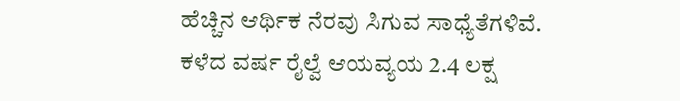ಹೆಚ್ಚಿನ ಆರ್ಥಿಕ ನೆರವು ಸಿಗುವ ಸಾಧ್ಯೆತೆಗಳಿವೆ. ಕಳೆದ ವರ್ಷ ರೈಲ್ವೆ ಆಯವ್ಯಯ 2.4 ಲಕ್ಷ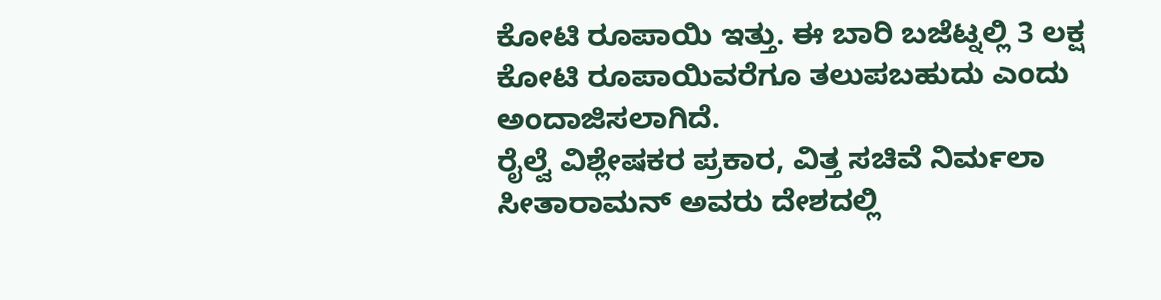ಕೋಟಿ ರೂಪಾಯಿ ಇತ್ತು. ಈ ಬಾರಿ ಬಜೆಟ್ನಲ್ಲಿ 3 ಲಕ್ಷ ಕೋಟಿ ರೂಪಾಯಿವರೆಗೂ ತಲುಪಬಹುದು ಎಂದು ಅಂದಾಜಿಸಲಾಗಿದೆ.
ರೈಲ್ವೆ ವಿಶ್ಲೇಷಕರ ಪ್ರಕಾರ, ವಿತ್ತ ಸಚಿವೆ ನಿರ್ಮಲಾ ಸೀತಾರಾಮನ್ ಅವರು ದೇಶದಲ್ಲಿ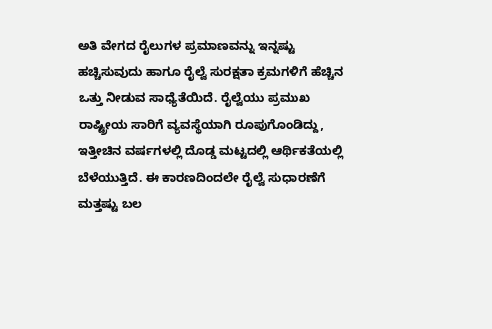ಅತಿ ವೇಗದ ರೈಲುಗಳ ಪ್ರಮಾಣವನ್ನು ಇನ್ನಷ್ಟು ಹಚ್ಚಿಸುವುದು ಹಾಗೂ ರೈಲ್ವೆ ಸುರಕ್ಷತಾ ಕ್ರಮಗಳಿಗೆ ಹೆಚ್ಚಿನ ಒತ್ತು ನೀಡುವ ಸಾಧ್ಯೆತೆಯಿದೆ. ರೈಲ್ವೆಯು ಪ್ರಮುಖ ರಾಷ್ಟ್ರೀಯ ಸಾರಿಗೆ ವ್ಯವಸ್ಥೆಯಾಗಿ ರೂಪುಗೊಂಡಿದ್ದು, ಇತ್ತೀಚಿನ ವರ್ಷಗಳಲ್ಲಿ ದೊಡ್ಡ ಮಟ್ಟದಲ್ಲಿ ಆರ್ಥಿಕತೆಯಲ್ಲಿ ಬೆಳೆಯುತ್ತಿದೆ. ಈ ಕಾರಣದಿಂದಲೇ ರೈಲ್ವೆ ಸುಧಾರಣೆಗೆ ಮತ್ತಷ್ಟು ಬಲ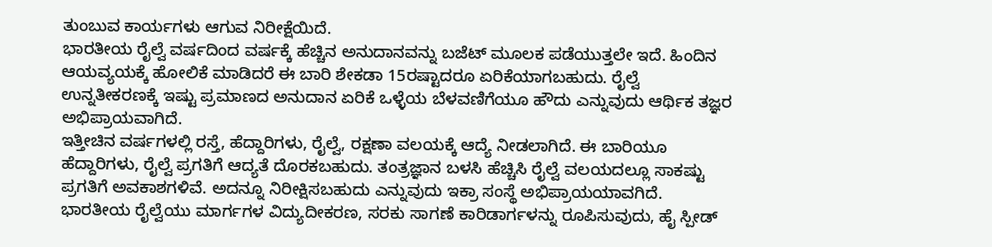ತುಂಬುವ ಕಾರ್ಯಗಳು ಆಗುವ ನಿರೀಕ್ಷೆಯಿದೆ.
ಭಾರತೀಯ ರೈಲ್ವೆ ವರ್ಷದಿಂದ ವರ್ಷಕ್ಕೆ ಹೆಚ್ಚಿನ ಅನುದಾನವನ್ನು ಬಜೆಟ್ ಮೂಲಕ ಪಡೆಯುತ್ತಲೇ ಇದೆ. ಹಿಂದಿನ ಆಯವ್ಯಯಕ್ಕೆ ಹೋಲಿಕೆ ಮಾಡಿದರೆ ಈ ಬಾರಿ ಶೇಕಡಾ 15ರಷ್ಟಾದರೂ ಏರಿಕೆಯಾಗಬಹುದು. ರೈಲ್ವೆ ಉನ್ನತೀಕರಣಕ್ಕೆ ಇಷ್ಟು ಪ್ರಮಾಣದ ಅನುದಾನ ಏರಿಕೆ ಒಳ್ಳೆಯ ಬೆಳವಣಿಗೆಯೂ ಹೌದು ಎನ್ನುವುದು ಆರ್ಥಿಕ ತಜ್ಞರ ಅಭಿಪ್ರಾಯವಾಗಿದೆ.
ಇತ್ತೀಚಿನ ವರ್ಷಗಳಲ್ಲಿ ರಸ್ತೆ, ಹೆದ್ದಾರಿಗಳು, ರೈಲ್ವೆ, ರಕ್ಷಣಾ ವಲಯಕ್ಕೆ ಆದ್ಯೆ ನೀಡಲಾಗಿದೆ. ಈ ಬಾರಿಯೂ ಹೆದ್ದಾರಿಗಳು, ರೈಲ್ವೆ ಪ್ರಗತಿಗೆ ಆದ್ಯತೆ ದೊರಕಬಹುದು. ತಂತ್ರಜ್ಞಾನ ಬಳಸಿ ಹೆಚ್ಚಿಸಿ ರೈಲ್ವೆ ವಲಯದಲ್ಲೂ ಸಾಕಷ್ಟು ಪ್ರಗತಿಗೆ ಅವಕಾಶಗಳಿವೆ. ಅದನ್ನೂ ನಿರೀಕ್ಷಿಸಬಹುದು ಎನ್ನುವುದು ಇಕ್ರಾ ಸಂಸ್ಥೆ ಅಭಿಪ್ರಾಯಯಾವಗಿದೆ.
ಭಾರತೀಯ ರೈಲ್ವೆಯು ಮಾರ್ಗಗಳ ವಿದ್ಯುದೀಕರಣ, ಸರಕು ಸಾಗಣೆ ಕಾರಿಡಾರ್ಗಳನ್ನು ರೂಪಿಸುವುದು, ಹೈ ಸ್ಪೀಡ್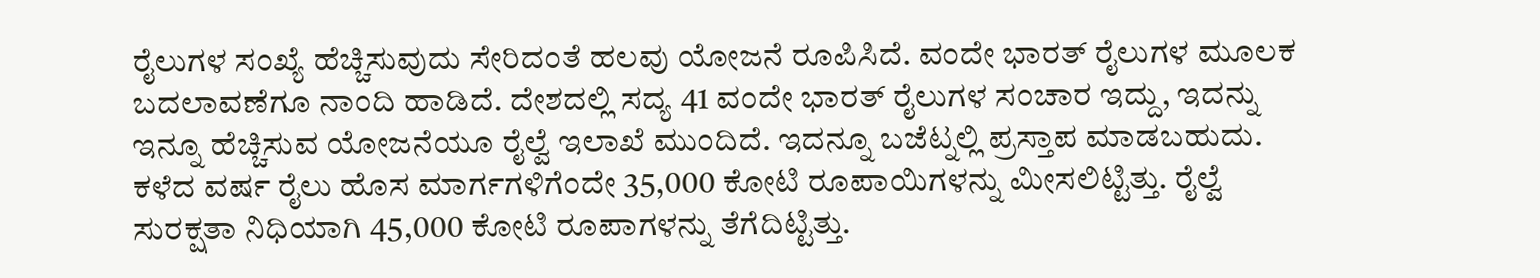ರೈಲುಗಳ ಸಂಖ್ಯೆ ಹೆಚ್ಚಿಸುವುದು ಸೇರಿದಂತೆ ಹಲವು ಯೋಜನೆ ರೂಪಿಸಿದೆ. ವಂದೇ ಭಾರತ್ ರೈಲುಗಳ ಮೂಲಕ ಬದಲಾವಣೆಗೂ ನಾಂದಿ ಹಾಡಿದೆ. ದೇಶದಲ್ಲಿ ಸದ್ಯ 41 ವಂದೇ ಭಾರತ್ ರೈಲುಗಳ ಸಂಚಾರ ಇದ್ದು, ಇದನ್ನು ಇನ್ನೂ ಹೆಚ್ಚಿಸುವ ಯೋಜನೆಯೂ ರೈಲ್ವೆ ಇಲಾಖೆ ಮುಂದಿದೆ. ಇದನ್ನೂ ಬಜೆಟ್ನಲ್ಲಿ ಪ್ರಸ್ತಾಪ ಮಾಡಬಹುದು.
ಕಳೆದ ವರ್ಷ ರೈಲು ಹೊಸ ಮಾರ್ಗಗಳಿಗೆಂದೇ 35,000 ಕೋಟಿ ರೂಪಾಯಿಗಳನ್ನು ಮೀಸಲಿಟ್ಟಿತ್ತು. ರೈಲ್ವೆ ಸುರಕ್ಷತಾ ನಿಧಿಯಾಗಿ 45,000 ಕೋಟಿ ರೂಪಾಗಳನ್ನು ತೆಗೆದಿಟ್ಟಿತ್ತು.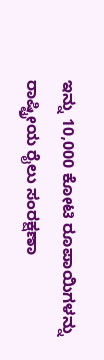ಇನ್ನು 10,000 ಕೋಟಿ ರೂಪಾಯಿಗಳನ್ನು ರಾಷ್ಟ್ರೀಯ ರೈಲು ಸಂರಕ್ಷಣಾ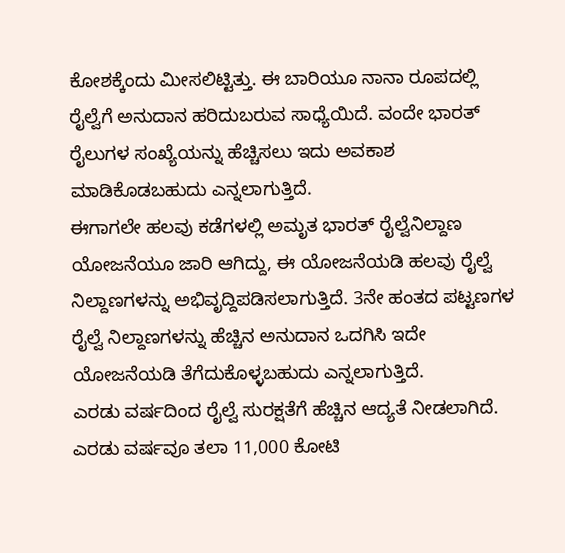ಕೋಶಕ್ಕೆಂದು ಮೀಸಲಿಟ್ಟಿತ್ತು. ಈ ಬಾರಿಯೂ ನಾನಾ ರೂಪದಲ್ಲಿ ರೈಲ್ವೆಗೆ ಅನುದಾನ ಹರಿದುಬರುವ ಸಾಧ್ಯೆಯಿದೆ. ವಂದೇ ಭಾರತ್ ರೈಲುಗಳ ಸಂಖ್ಯೆಯನ್ನು ಹೆಚ್ಚಿಸಲು ಇದು ಅವಕಾಶ ಮಾಡಿಕೊಡಬಹುದು ಎನ್ನಲಾಗುತ್ತಿದೆ.
ಈಗಾಗಲೇ ಹಲವು ಕಡೆಗಳಲ್ಲಿ ಅಮೃತ ಭಾರತ್ ರೈಲ್ವೆನಿಲ್ದಾಣ ಯೋಜನೆಯೂ ಜಾರಿ ಆಗಿದ್ದು, ಈ ಯೋಜನೆಯಡಿ ಹಲವು ರೈಲ್ವೆ ನಿಲ್ದಾಣಗಳನ್ನು ಅಭಿವೃದ್ದಿಪಡಿಸಲಾಗುತ್ತಿದೆ. 3ನೇ ಹಂತದ ಪಟ್ಟಣಗಳ ರೈಲ್ವೆ ನಿಲ್ದಾಣಗಳನ್ನು ಹೆಚ್ಚಿನ ಅನುದಾನ ಒದಗಿಸಿ ಇದೇ ಯೋಜನೆಯಡಿ ತೆಗೆದುಕೊಳ್ಳಬಹುದು ಎನ್ನಲಾಗುತ್ತಿದೆ.
ಎರಡು ವರ್ಷದಿಂದ ರೈಲ್ವೆ ಸುರಕ್ಷತೆಗೆ ಹೆಚ್ಚಿನ ಆದ್ಯತೆ ನೀಡಲಾಗಿದೆ. ಎರಡು ವರ್ಷವೂ ತಲಾ 11,000 ಕೋಟಿ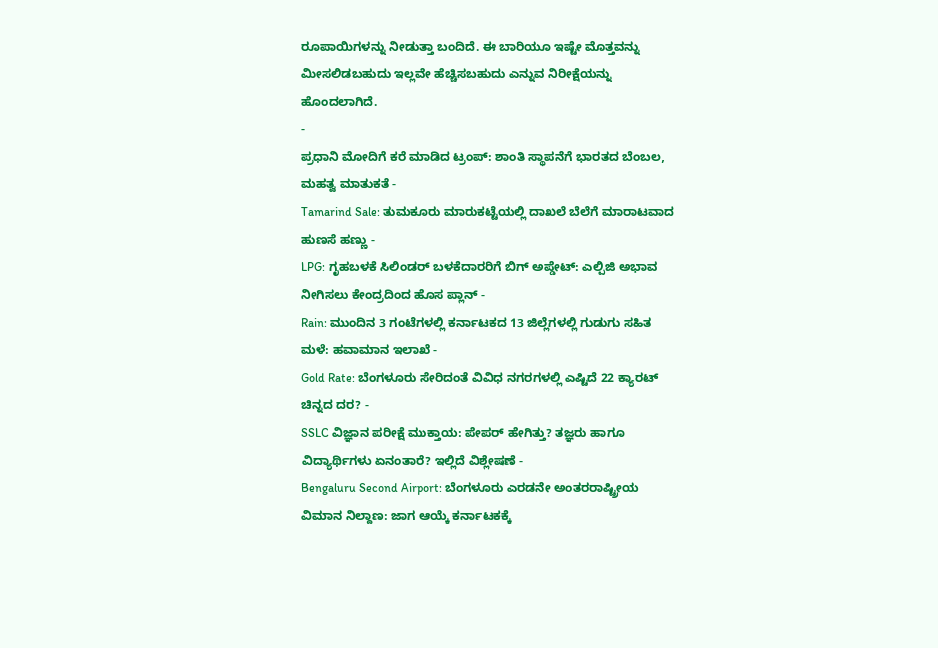ರೂಪಾಯಿಗಳನ್ನು ನೀಡುತ್ತಾ ಬಂದಿದೆ. ಈ ಬಾರಿಯೂ ಇಷ್ಟೇ ಮೊತ್ತವನ್ನು ಮೀಸಲಿಡಬಹುದು ಇಲ್ಲವೇ ಹೆಚ್ಚಿಸಬಹುದು ಎನ್ನುವ ನಿರೀಕ್ಷೆಯನ್ನು ಹೊಂದಲಾಗಿದೆ.
-
ಪ್ರಧಾನಿ ಮೋದಿಗೆ ಕರೆ ಮಾಡಿದ ಟ್ರಂಪ್: ಶಾಂತಿ ಸ್ಥಾಪನೆಗೆ ಭಾರತದ ಬೆಂಬಲ, ಮಹತ್ವ ಮಾತುಕತೆ -
Tamarind Sale: ತುಮಕೂರು ಮಾರುಕಟ್ಟೆಯಲ್ಲಿ ದಾಖಲೆ ಬೆಲೆಗೆ ಮಾರಾಟವಾದ ಹುಣಸೆ ಹಣ್ಣು -
LPG: ಗೃಹಬಳಕೆ ಸಿಲಿಂಡರ್ ಬಳಕೆದಾರರಿಗೆ ಬಿಗ್ ಅಪ್ಡೇಟ್: ಎಲ್ಪಿಜಿ ಅಭಾವ ನೀಗಿಸಲು ಕೇಂದ್ರದಿಂದ ಹೊಸ ಪ್ಲಾನ್ -
Rain: ಮುಂದಿನ 3 ಗಂಟೆಗಳಲ್ಲಿ ಕರ್ನಾಟಕದ 13 ಜಿಲ್ಲೆಗಳಲ್ಲಿ ಗುಡುಗು ಸಹಿತ ಮಳೆ: ಹವಾಮಾನ ಇಲಾಖೆ -
Gold Rate: ಬೆಂಗಳೂರು ಸೇರಿದಂತೆ ವಿವಿಧ ನಗರಗಳಲ್ಲಿ ಎಷ್ಟಿದೆ 22 ಕ್ಯಾರಟ್ ಚಿನ್ನದ ದರ? -
SSLC ವಿಜ್ಞಾನ ಪರೀಕ್ಷೆ ಮುಕ್ತಾಯ: ಪೇಪರ್ ಹೇಗಿತ್ತು? ತಜ್ಞರು ಹಾಗೂ ವಿದ್ಯಾರ್ಥಿಗಳು ಏನಂತಾರೆ? ಇಲ್ಲಿದೆ ವಿಶ್ಲೇಷಣೆ -
Bengaluru Second Airport: ಬೆಂಗಳೂರು ಎರಡನೇ ಅಂತರರಾಷ್ಟ್ರೀಯ ವಿಮಾನ ನಿಲ್ದಾಣ: ಜಾಗ ಆಯ್ಕೆ ಕರ್ನಾಟಕಕ್ಕೆ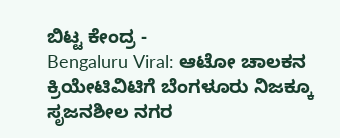ಬಿಟ್ಟ ಕೇಂದ್ರ -
Bengaluru Viral: ಆಟೋ ಚಾಲಕನ ಕ್ರಿಯೇಟಿವಿಟಿಗೆ ಬೆಂಗಳೂರು ನಿಜಕ್ಕೂ ಸೃಜನಶೀಲ ನಗರ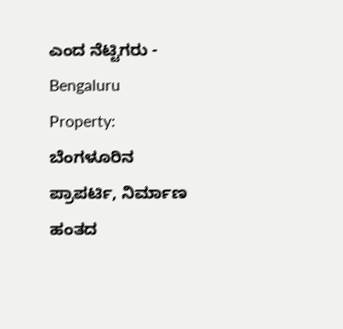ಎಂದ ನೆಟ್ಟಿಗರು -
Bengaluru Property: ಬೆಂಗಳೂರಿನ ಪ್ರಾಪರ್ಟಿ, ನಿರ್ಮಾಣ ಹಂತದ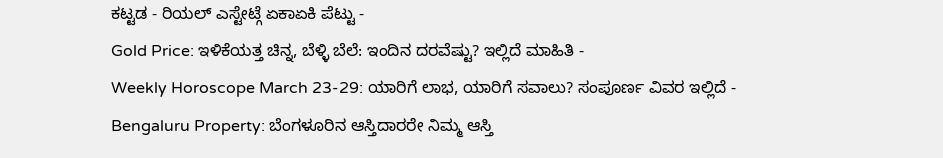ಕಟ್ಟಡ - ರಿಯಲ್ ಎಸ್ಟೇಟ್ಗೆ ಏಕಾಏಕಿ ಪೆಟ್ಟು -
Gold Price: ಇಳಿಕೆಯತ್ತ ಚಿನ್ನ, ಬೆಳ್ಳಿ ಬೆಲೆ: ಇಂದಿನ ದರವೆಷ್ಟು? ಇಲ್ಲಿದೆ ಮಾಹಿತಿ -
Weekly Horoscope March 23-29: ಯಾರಿಗೆ ಲಾಭ, ಯಾರಿಗೆ ಸವಾಲು? ಸಂಪೂರ್ಣ ವಿವರ ಇಲ್ಲಿದೆ -
Bengaluru Property: ಬೆಂಗಳೂರಿನ ಆಸ್ತಿದಾರರೇ ನಿಮ್ಮ ಆಸ್ತಿ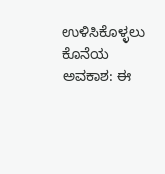ಉಳಿಸಿಕೊಳ್ಳಲು ಕೊನೆಯ ಅವಕಾಶ: ಈ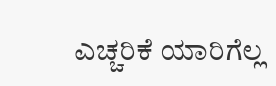ಎಚ್ಚರಿಕೆ ಯಾರಿಗೆಲ್ಲ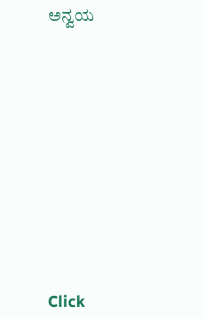ಅನ್ವಯ












Click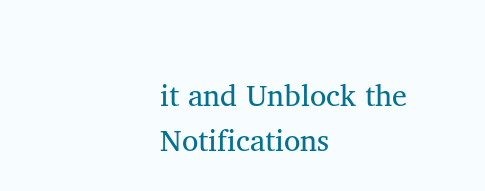it and Unblock the Notifications